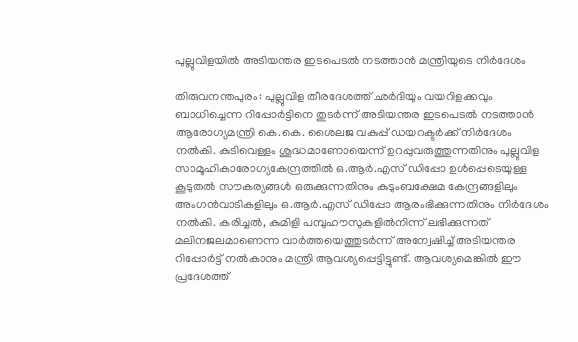പുല്ലുവിളയില്‍ അടിയന്തര ഇടപെടൽ നടത്താൻ മന്ത്രിയുടെ നിർദേശം

തിരുവനന്തപുരം: പുല്ലുവിള തീരദേശത്ത് ഛര്‍ദിയും വയറിളക്കവും ബാധിച്ചെന്ന റിപ്പോര്‍ട്ടിനെ തുടര്‍ന്ന് അടിയന്തര ഇടപെടൽ നടത്താൻ ആരോഗ്യമന്ത്രി കെ.കെ. ശൈലജ വകുപ്പ് ഡയറക്ടര്‍ക്ക് നിര്‍ദേശം നല്‍കി. കുടിവെള്ളം ശുദ്ധമാണോയെന്ന് ഉറപ്പുവരുത്തുന്നതിനും പുല്ലുവിള സാമൂഹികാരോഗ്യകേന്ദ്രത്തില്‍ ഒ.ആര്‍.എസ് ഡിപ്പോ ഉള്‍പ്പെടെയുള്ള കൂടുതല്‍ സൗകര്യങ്ങള്‍ ഒരുക്കുന്നതിനും കുടുംബക്ഷേമ കേന്ദ്രങ്ങളിലും അംഗന്‍വാടികളിലും ഒ.ആർ.എസ് ഡിപ്പോ ആരംഭിക്കുന്നതിനും നിര്‍ദേശം നല്‍കി. കരിച്ചൽ, കുമിളി പമ്പുഹൗസുകളില്‍നിന്ന് ലഭിക്കുന്നത് മലിനജലമാണെന്ന വാര്‍ത്തയെത്തുടര്‍ന്ന് അന്വേഷിച്ച് അടിയന്തര റിപ്പോര്‍ട്ട് നല്‍കാനും മന്ത്രി ആവശ്യപ്പെട്ടിട്ടുണ്ട്. ആവശ്യമെങ്കില്‍ ഈ പ്രദേശത്ത്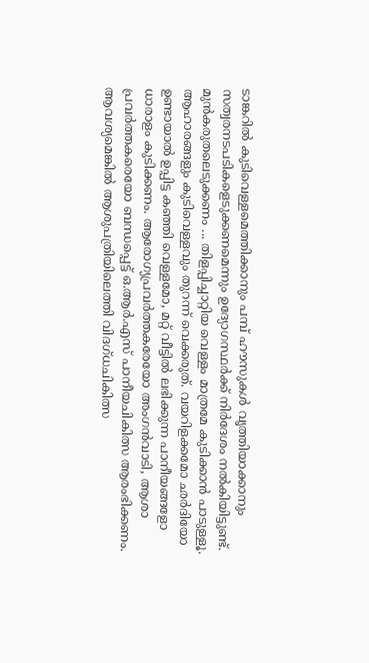ടാങ്കറില്‍ കുടിവെള്ളമെത്തിക്കാനും പമ്പ് ഹൗസുകള്‍ വൃത്തിയാക്കാനും സത്വരനടപടികളെടുക്കണമെന്നും ഉദ്യോഗസ്ഥര്‍ക്ക് നിര്‍ദേശം നല്‍കിയിട്ടുണ്ട്. മുൻകരുതലെടുക്കണം ... തിളപ്പിച്ചാറ്റിയ വെള്ളം മാത്രമേ കുടിക്കാന്‍ പാടുള്ളൂ. ആഹാരങ്ങളും കുടിവെള്ളവും തുറന്ന് വെക്കരുത്. വയറിളക്കമോ ഛര്‍ദിയോ ഉണ്ടായാല്‍ ഉപ്പിട്ട കഞ്ഞി വെള്ളമോ, മറ്റ് വീട്ടില്‍ ലഭിക്കുന്ന പാനീയങ്ങളോ ധാരാളം കുടിക്കണം. ആരോഗ്യപ്രവര്‍ത്തകരേയോ അംഗന്‍വാടി, ആശാ പ്രവര്‍ത്തകരെയോ ബന്ധപ്പെട്ട് ഒ.ആർ.എസ് പാനീയചികിത്സ ആരംഭിക്കണം. ആവശ്യമെങ്കില്‍ ആശുപത്രിയിലെത്തി വിദഗ്ധചികിത്സ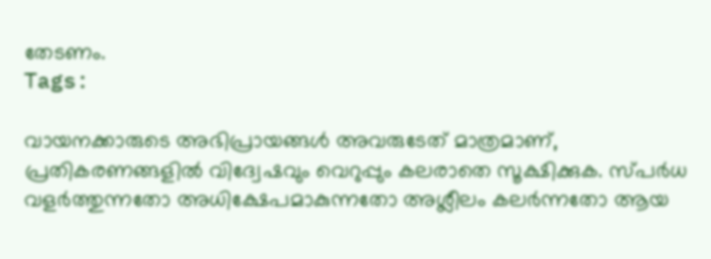തേടണം.
Tags:

വായനക്കാരുടെ അഭിപ്രായങ്ങള്‍ അവരുടേത് മാത്രമാണ്, പ്രതികരണങ്ങളിൽ വിദ്വേഷവും വെറുപ്പും കലരാതെ സൂക്ഷിക്കുക. സ്പർധ വളർത്തുന്നതോ അധിക്ഷേപമാകുന്നതോ അശ്ലീലം കലർന്നതോ ആയ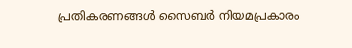പ്രതികരണങ്ങൾ സൈബർ നിയമപ്രകാരം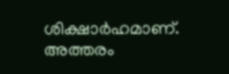ശിക്ഷാർഹമാണ്. അത്തരം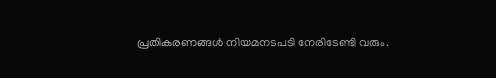പ്രതികരണങ്ങൾ നിയമനടപടി നേരിടേണ്ടി വരും.